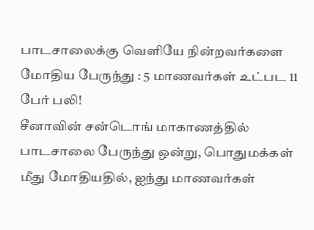பாடசாலைக்கு வெளியே நின்றவர்களை மோதிய பேருந்து : 5 மாணவர்கள் உட்பட 11 பேர் பலி!
சீனாவின் சன்டொங் மாகாணத்தில் பாடசாலை பேருந்து ஒன்று, பொதுமக்கள் மீது மோதியதில், ஐந்து மாணவர்கள்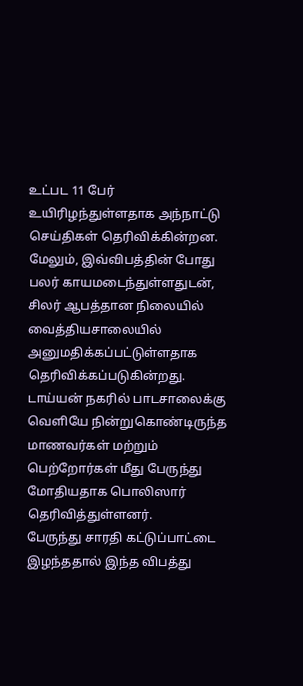உட்பட 11 பேர் உயிரிழந்துள்ளதாக அந்நாட்டு செய்திகள் தெரிவிக்கின்றன.
மேலும், இவ்விபத்தின் போது பலர் காயமடைந்துள்ளதுடன், சிலர் ஆபத்தான நிலையில் வைத்தியசாலையில் அனுமதிக்கப்பட்டுள்ளதாக தெரிவிக்கப்படுகின்றது.
டாய்யன் நகரில் பாடசாலைக்கு வெளியே நின்றுகொண்டிருந்த மாணவர்கள் மற்றும் பெற்றோர்கள் மீது பேருந்து மோதியதாக பொலிஸார் தெரிவித்துள்ளனர்.
பேருந்து சாரதி கட்டுப்பாட்டை இழந்ததால் இந்த விபத்து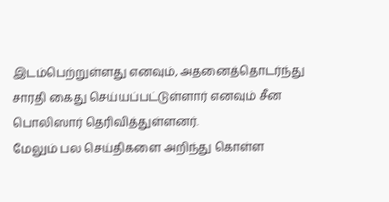இடம்பெற்றுள்ளது எனவும், அதனைத்தொடர்ந்து சாரதி கைது செய்யப்பட்டுள்ளார் எனவும் சீன பொலிஸார் தெரிவித்துள்ளனர்.
மேலும் பல செய்திகளை அறிந்து கொள்ள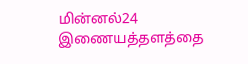மின்னல்24 இணையத்தளத்தை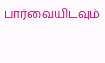பார்வையிடவும்